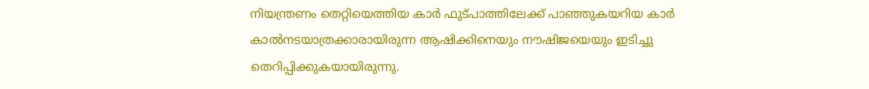നിയന്ത്രണം തെറ്റിയെത്തിയ കാർ ഫുട്പാത്തിലേക്ക് പാഞ്ഞുകയറിയ കാർ കാൽനടയാത്രക്കാരായിരുന്ന ആഷിക്കിനെയും നൗഷിജയെയും ഇടിച്ചു തെറിപ്പിക്കുകയായിരുന്നു.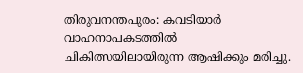തിരുവനന്തപുരം: കവടിയാർ വാഹനാപകടത്തിൽ ചികിത്സയിലായിരുന്ന ആഷിക്കും മരിച്ചു.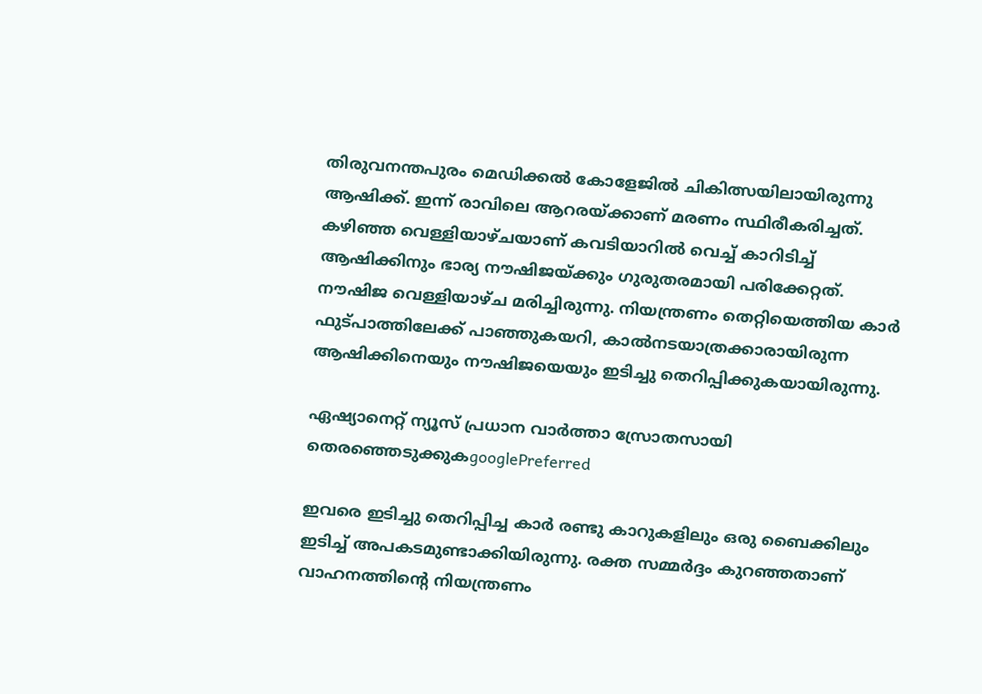തിരുവനന്തപുരം മെഡിക്കൽ കോളേജിൽ ചികിത്സയിലായിരുന്നു ആഷിക്ക്. ഇന്ന് രാവിലെ ആറരയ്ക്കാണ് മരണം സ്ഥിരീകരിച്ചത്. കഴിഞ്ഞ വെള്ളിയാഴ്ചയാണ് കവടിയാറിൽ വെച്ച് കാറിടിച്ച് ആഷിക്കിനും ഭാര്യ നൗഷിജയ്ക്കും ഗുരുതരമായി പരിക്കേറ്റത്. നൗഷിജ വെള്ളിയാഴ്ച മരിച്ചിരുന്നു. നിയന്ത്രണം തെറ്റിയെത്തിയ കാര്‍ ഫുട്പാത്തിലേക്ക് പാഞ്ഞുകയറി, കാൽനടയാത്രക്കാരായിരുന്ന ആഷിക്കിനെയും നൗഷിജയെയും ഇടിച്ചു തെറിപ്പിക്കുകയായിരുന്നു.

ഏഷ്യാനെറ്റ് ന്യൂസ് പ്രധാന വാർത്താ സ്രോതസായി തെരഞ്ഞെടുക്കുകgooglePreferred

ഇവരെ ഇടിച്ചു തെറിപ്പിച്ച കാര്‍ രണ്ടു കാറുകളിലും ഒരു ബൈക്കിലും ഇടിച്ച് അപകടമുണ്ടാക്കിയിരുന്നു. രക്ത സമ്മര്‍ദ്ദം കുറഞ്ഞതാണ് വാഹനത്തിന്‍റെ നിയന്ത്രണം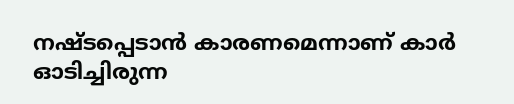നഷ്ടപ്പെടാൻ കാരണമെന്നാണ് കാര്‍ ഓടിച്ചിരുന്ന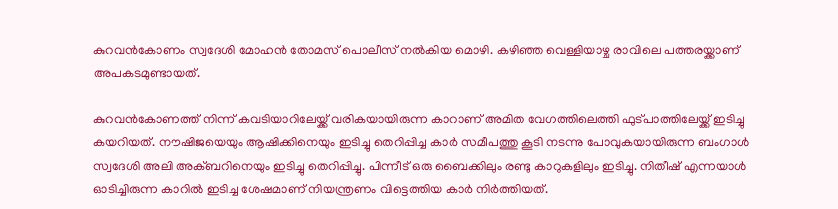കുറവൻകോണം സ്വദേശി മോഹൻ തോമസ് പൊലീസ് നൽകിയ മൊഴി. കഴിഞ്ഞ വെള്ളിയാഴ്ച രാവിലെ പത്തരയ്ക്കാണ് അപകടമുണ്ടായത്.

കുറവൻകോണത്ത് നിന്ന് കവടിയാറിലേയ്ക്ക് വരികയായിരുന്ന കാറാണ് അമിത വേഗത്തിലെത്തി ഫുട്പാത്തിലേയ്ക്ക് ഇടിച്ചു കയറിയത്. നൗഷിജയെയും ആഷിക്കിനെയും ഇടിച്ചു തെറിപ്പിച്ച കാര്‍ സമീപത്തു കൂടി നടന്നു പോവുകയായിരുന്ന ബംഗാള്‍ സ്വദേശി അലി അക്ബറിനെയും ഇടിച്ചു തെറിപ്പിച്ചു. പിന്നീട് ഒരു ബൈക്കിലും രണ്ടു കാറുകളിലും ഇടിച്ചു. നിതീഷ് എന്നയാള്‍ ഓടിച്ചിരുന്ന കാറിൽ ഇടിച്ച ശേഷമാണ് നിയന്ത്രണം വിട്ടെത്തിയ കാര്‍ നിര്‍ത്തിയത്.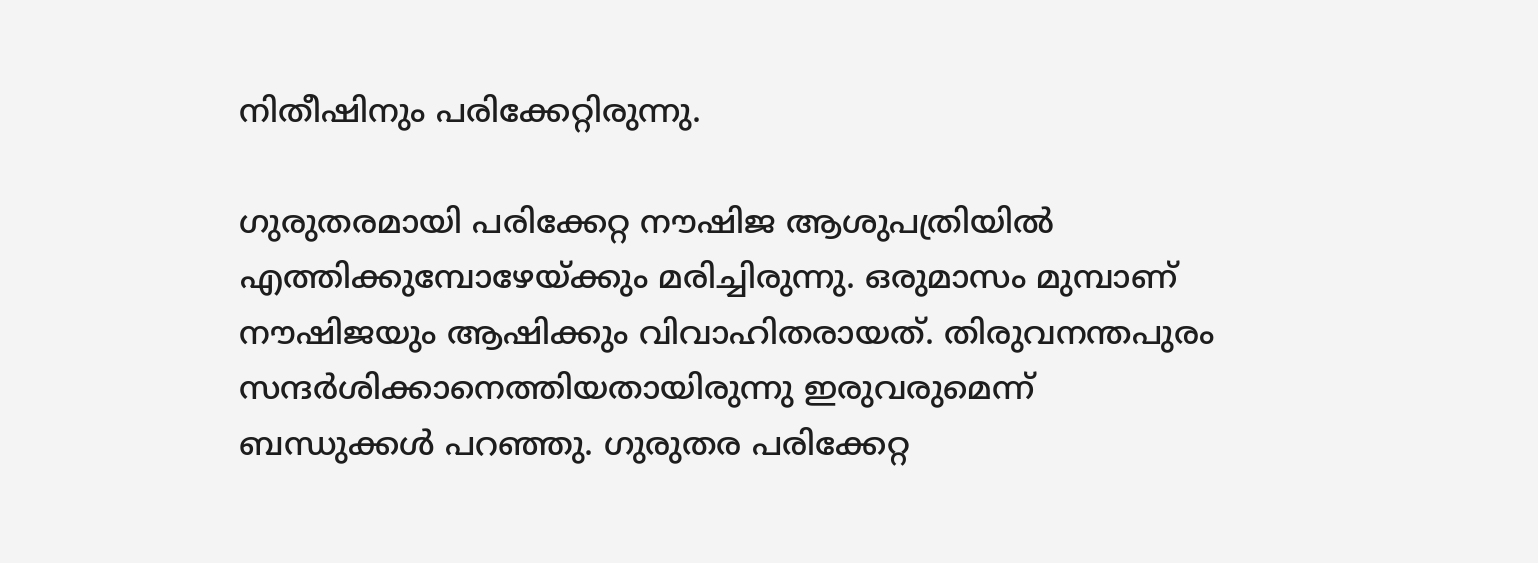നിതീഷിനും പരിക്കേറ്റിരുന്നു.

ഗുരുതരമായി പരിക്കേറ്റ നൗഷിജ ആശുപത്രിയിൽ എത്തിക്കുമ്പോഴേയ്ക്കും മരിച്ചിരുന്നു. ഒരുമാസം മുമ്പാണ് നൗഷിജയും ആഷിക്കും വിവാഹിതരായത്. തിരുവനന്തപുരം സന്ദര്‍ശിക്കാനെത്തിയതായിരുന്നു ഇരുവരുമെന്ന് ബന്ധുക്കള്‍ പറഞ്ഞു. ഗുരുതര പരിക്കേറ്റ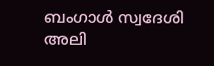ബംഗാള്‍ സ്വദേശി അലി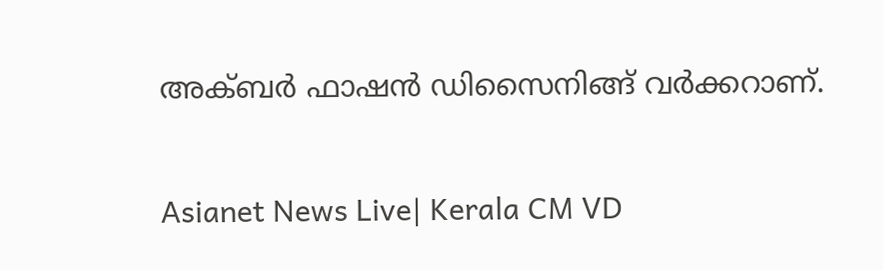അക്ബര്‍ ഫാഷൻ ഡിസൈനിങ്ങ് വര്‍ക്കറാണ്.

Asianet News Live| Kerala CM VD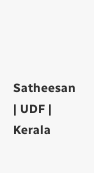Satheesan | UDF | Kerala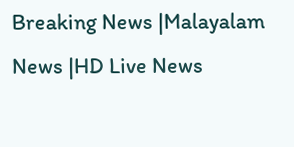Breaking News |Malayalam News |HD Live News